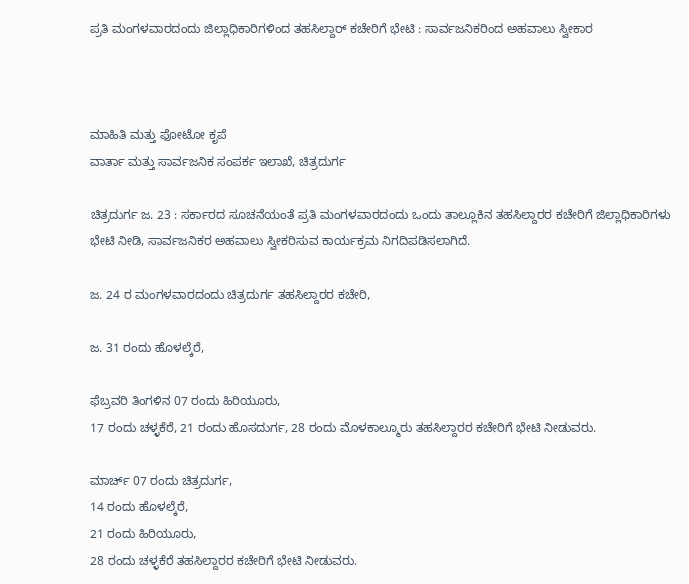ಪ್ರತಿ ಮಂಗಳವಾರದಂದು ಜಿಲ್ಲಾಧಿಕಾರಿಗಳಿಂದ ತಹಸಿಲ್ದಾರ್ ಕಚೇರಿಗೆ ಭೇಟಿ : ಸಾರ್ವಜನಿಕರಿಂದ ಅಹವಾಲು ಸ್ವೀಕಾರ



ಮಾಹಿತಿ ಮತ್ತು ಫೋಟೋ ಕೃಪೆ
ವಾರ್ತಾ ಮತ್ತು ಸಾರ್ವಜನಿಕ ಸಂಪರ್ಕ ಇಲಾಖೆ, ಚಿತ್ರದುರ್ಗ

ಚಿತ್ರದುರ್ಗ ಜ. 23 : ಸರ್ಕಾರದ ಸೂಚನೆಯಂತೆ ಪ್ರತಿ ಮಂಗಳವಾರದಂದು ಒಂದು ತಾಲ್ಲೂಕಿನ ತಹಸಿಲ್ದಾರರ ಕಚೇರಿಗೆ ಜಿಲ್ಲಾಧಿಕಾರಿಗಳು ಭೇಟಿ ನೀಡಿ, ಸಾರ್ವಜನಿಕರ ಅಹವಾಲು ಸ್ವೀಕರಿಸುವ ಕಾರ್ಯಕ್ರಮ ನಿಗದಿಪಡಿಸಲಾಗಿದೆ.

ಜ. 24 ರ ಮಂಗಳವಾರದಂದು ಚಿತ್ರದುರ್ಗ ತಹಸಿಲ್ದಾರರ ಕಚೇರಿ,

ಜ. 31 ರಂದು ಹೊಳಲ್ಕೆರೆ,

ಫೆಬ್ರವರಿ ತಿಂಗಳಿನ 07 ರಂದು ಹಿರಿಯೂರು,
17 ರಂದು ಚಳ್ಳಕೆರೆ, 21 ರಂದು ಹೊಸದುರ್ಗ, 28 ರಂದು ಮೊಳಕಾಲ್ಮೂರು ತಹಸಿಲ್ದಾರರ ಕಚೇರಿಗೆ ಭೇಟಿ ನೀಡುವರು.

ಮಾರ್ಚ್ 07 ರಂದು ಚಿತ್ರದುರ್ಗ,
14 ರಂದು ಹೊಳಲ್ಕೆರೆ,
21 ರಂದು ಹಿರಿಯೂರು,
28 ರಂದು ಚಳ್ಳಕೆರೆ ತಹಸಿಲ್ದಾರರ ಕಚೇರಿಗೆ ಭೇಟಿ ನೀಡುವರು.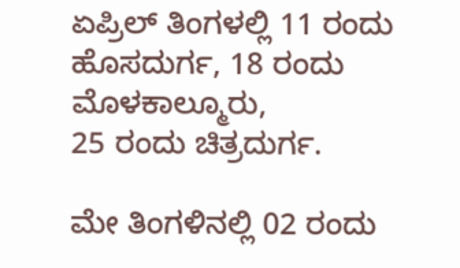ಏಪ್ರಿಲ್ ತಿಂಗಳಲ್ಲಿ 11 ರಂದು ಹೊಸದುರ್ಗ, 18 ರಂದು ಮೊಳಕಾಲ್ಮೂರು,
25 ರಂದು ಚಿತ್ರದುರ್ಗ.

ಮೇ ತಿಂಗಳಿನಲ್ಲಿ 02 ರಂದು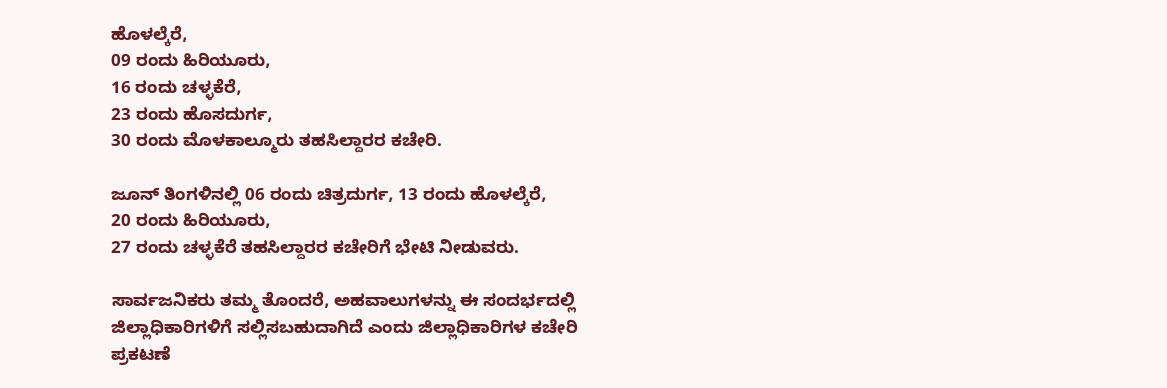ಹೊಳಲ್ಕೆರೆ,
09 ರಂದು ಹಿರಿಯೂರು,
16 ರಂದು ಚಳ್ಳಕೆರೆ,
23 ರಂದು ಹೊಸದುರ್ಗ,
30 ರಂದು ಮೊಳಕಾಲ್ಮೂರು ತಹಸಿಲ್ದಾರರ ಕಚೇರಿ.

ಜೂನ್ ತಿಂಗಳಿನಲ್ಲಿ 06 ರಂದು ಚಿತ್ರದುರ್ಗ, 13 ರಂದು ಹೊಳಲ್ಕೆರೆ,
20 ರಂದು ಹಿರಿಯೂರು,
27 ರಂದು ಚಳ್ಳಕೆರೆ ತಹಸಿಲ್ದಾರರ ಕಚೇರಿಗೆ ಭೇಟಿ ನೀಡುವರು.

ಸಾರ್ವಜನಿಕರು ತಮ್ಮ ತೊಂದರೆ, ಅಹವಾಲುಗಳನ್ನು ಈ ಸಂದರ್ಭದಲ್ಲಿ ಜಿಲ್ಲಾಧಿಕಾರಿಗಳಿಗೆ ಸಲ್ಲಿಸಬಹುದಾಗಿದೆ ಎಂದು ಜಿಲ್ಲಾಧಿಕಾರಿಗಳ ಕಚೇರಿ ಪ್ರಕಟಣೆ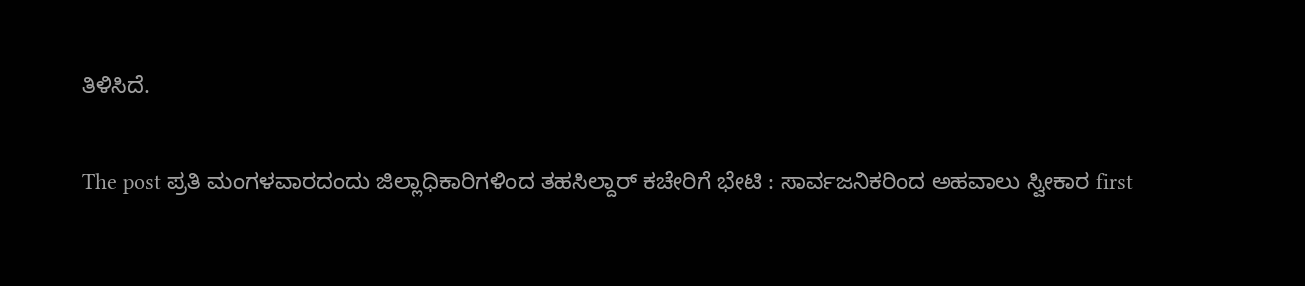ತಿಳಿಸಿದೆ.

The post ಪ್ರತಿ ಮಂಗಳವಾರದಂದು ಜಿಲ್ಲಾಧಿಕಾರಿಗಳಿಂದ ತಹಸಿಲ್ದಾರ್ ಕಚೇರಿಗೆ ಭೇಟಿ : ಸಾರ್ವಜನಿಕರಿಂದ ಅಹವಾಲು ಸ್ವೀಕಾರ first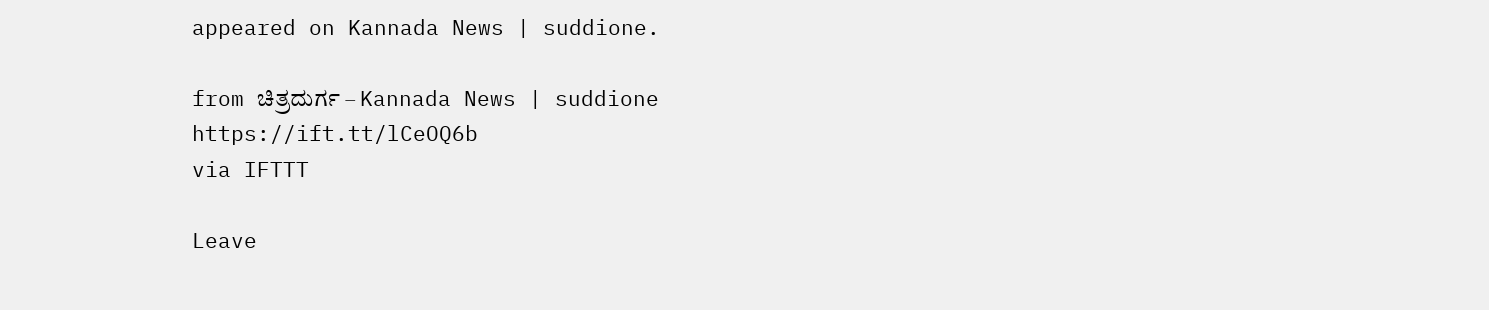appeared on Kannada News | suddione.

from ಚಿತ್ರದುರ್ಗ – Kannada News | suddione https://ift.tt/lCeOQ6b
via IFTTT

Leave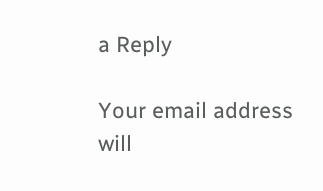a Reply

Your email address will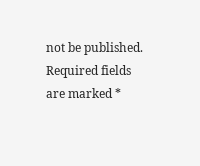not be published. Required fields are marked *